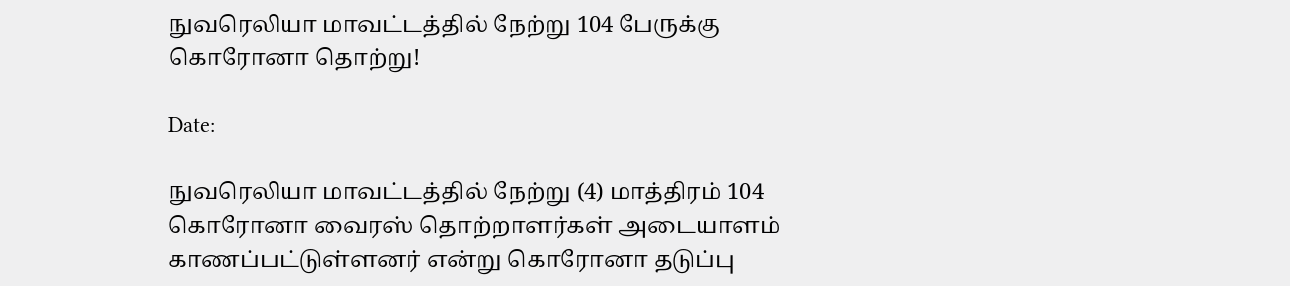நுவரெலியா மாவட்டத்தில் நேற்று 104 பேருக்கு கொரோனா தொற்று!

Date:

நுவரெலியா மாவட்டத்தில் நேற்று (4) மாத்திரம் 104 கொரோனா வைரஸ் தொற்றாளர்கள் அடையாளம் காணப்பட்டுள்ளனர் என்று கொரோனா தடுப்பு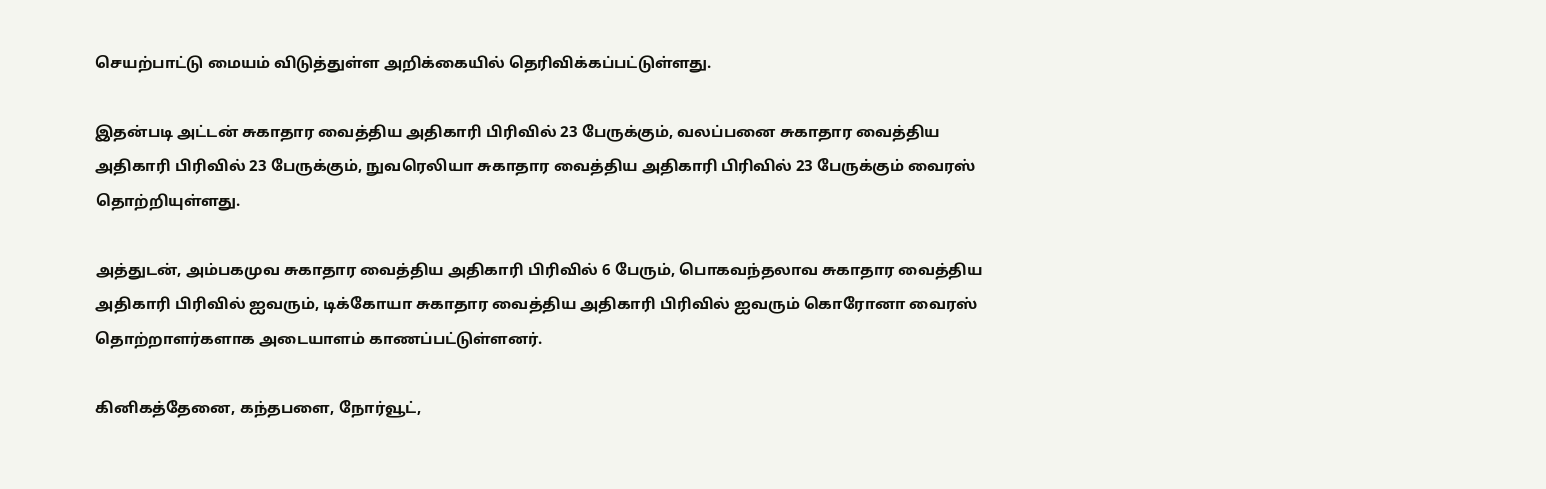செயற்பாட்டு மையம் விடுத்துள்ள அறிக்கையில் தெரிவிக்கப்பட்டுள்ளது.

இதன்படி அட்டன் சுகாதார வைத்திய அதிகாரி பிரிவில் 23 பேருக்கும், வலப்பனை சுகாதார வைத்திய அதிகாரி பிரிவில் 23 பேருக்கும், நுவரெலியா சுகாதார வைத்திய அதிகாரி பிரிவில் 23 பேருக்கும் வைரஸ் தொற்றியுள்ளது.

அத்துடன், அம்பகமுவ சுகாதார வைத்திய அதிகாரி பிரிவில் 6 பேரும், பொகவந்தலாவ சுகாதார வைத்திய அதிகாரி பிரிவில் ஐவரும், டிக்கோயா சுகாதார வைத்திய அதிகாரி பிரிவில் ஐவரும் கொரோனா வைரஸ் தொற்றாளர்களாக அடையாளம் காணப்பட்டுள்ளனர்.

கினிகத்தேனை, கந்தபளை, நோர்வூட்,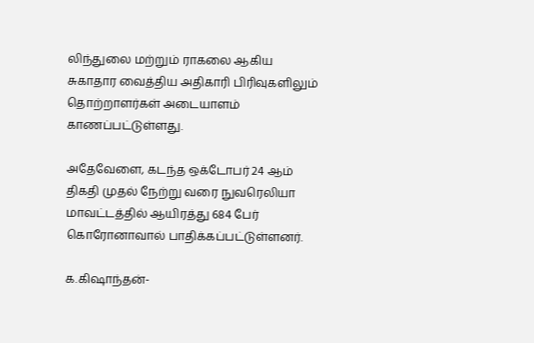லிந்துலை மற்றும் ராகலை ஆகிய சுகாதார வைத்திய அதிகாரி பிரிவுகளிலும் தொற்றாளர்கள் அடையாளம் காணப்பட்டுள்ளது.

அதேவேளை, கடந்த ஒக்டோபர் 24 ஆம் திகதி முதல் நேற்று வரை நுவரெலியா மாவட்டத்தில் ஆயிரத்து 684 பேர் கொரோனாவால் பாதிக்கப்பட்டுள்ளனர்.

க.கிஷாந்தன்-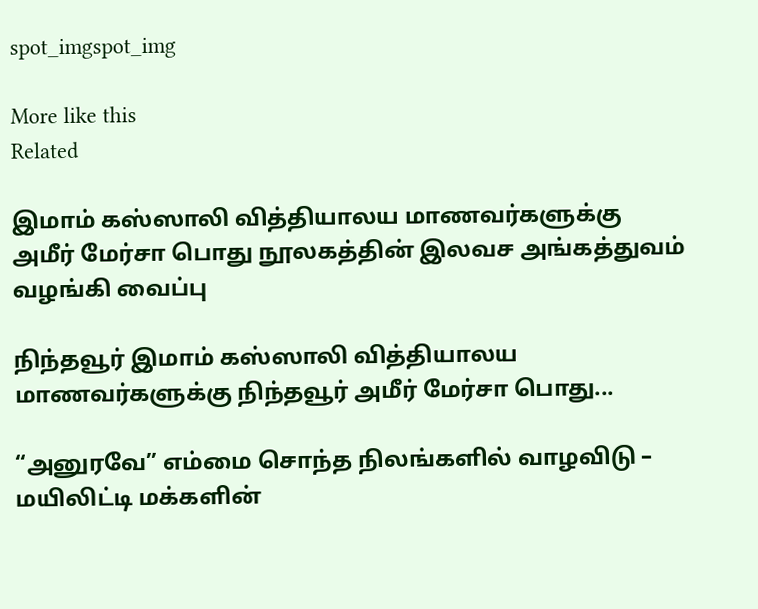spot_imgspot_img

More like this
Related

இமாம் கஸ்ஸாலி வித்தியாலய மாணவர்களுக்கு அமீர் மேர்சா பொது நூலகத்தின் இலவச அங்கத்துவம் வழங்கி வைப்பு

நிந்தவூர் இமாம் கஸ்ஸாலி வித்தியாலய மாணவர்களுக்கு நிந்தவூர் அமீர் மேர்சா பொது...

“அனுரவே” எம்மை சொந்த நிலங்களில் வாழவிடு – மயிலிட்டி மக்களின்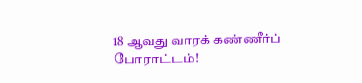18 ஆவது வாரக் கண்ணீர்ப் போராட்டம்!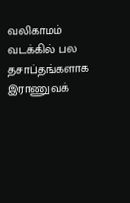வலிகாமம் வடக்கில் பல தசாப்தங்களாக இராணுவக்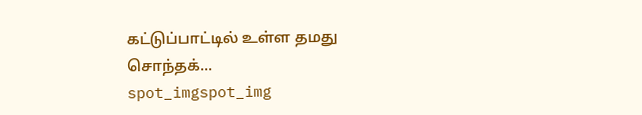கட்டுப்பாட்டில் உள்ள தமது சொந்தக்...
spot_imgspot_img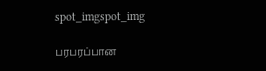spot_imgspot_img

பரபரப்பான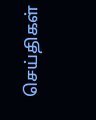செய்திகள்